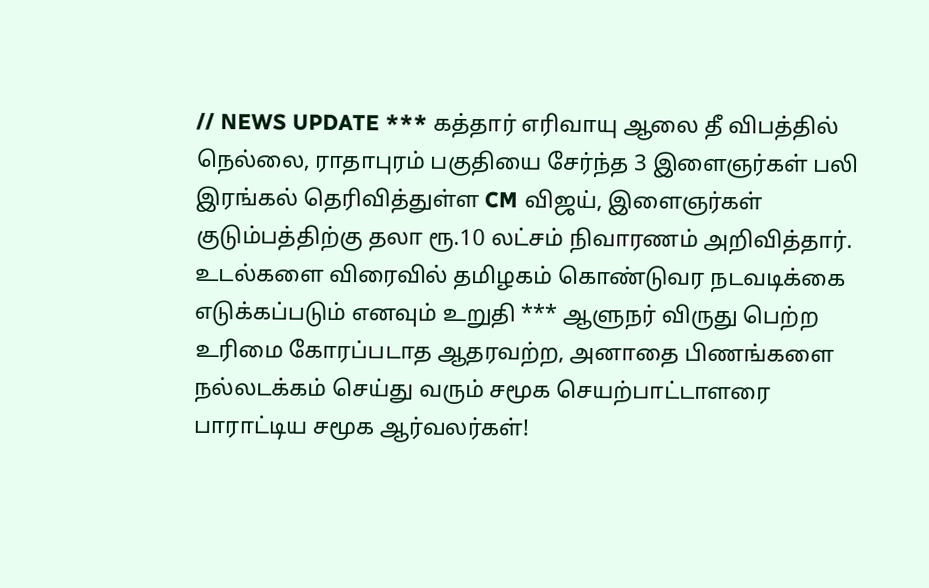// NEWS UPDATE *** கத்தார் எரிவாயு ஆலை தீ விபத்தில் நெல்லை, ராதாபுரம் பகுதியை சேர்ந்த 3 இளைஞர்கள் பலி இரங்கல் தெரிவித்துள்ள CM விஜய், இளைஞர்கள் குடும்பத்திற்கு தலா ரூ.10 லட்சம் நிவாரணம் அறிவித்தார். உடல்களை விரைவில் தமிழகம் கொண்டுவர நடவடிக்கை எடுக்கப்படும் எனவும் உறுதி *** ஆளுநர் விருது பெற்ற உரிமை கோரப்படாத ஆதரவற்ற, அனாதை பிணங்களை நல்லடக்கம் செய்து வரும் சமூக செயற்பாட்டாளரை பாராட்டிய சமூக ஆர்வலர்கள்!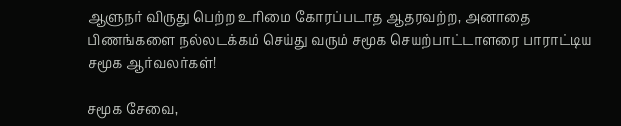ஆளுநர் விருது பெற்ற உரிமை கோரப்படாத ஆதரவற்ற, அனாதை பிணங்களை நல்லடக்கம் செய்து வரும் சமூக செயற்பாட்டாளரை பாராட்டிய சமூக ஆர்வலர்கள்!

சமூக சேவை,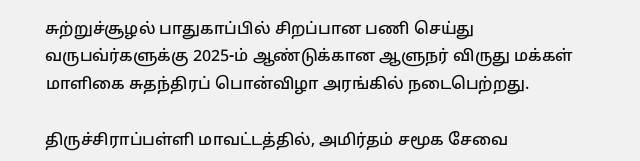சுற்றுச்சூழல் பாதுகாப்பில் சிறப்பான பணி செய்து வருபவ்ர்களுக்கு 2025-ம் ஆண்டுக்கான ஆளுநர் விருது மக்கள் மாளிகை சுதந்திரப் பொன்விழா அரங்கில் நடைபெற்றது.

திருச்சிராப்பள்ளி மாவட்டத்தில், அமிர்தம் சமூக சேவை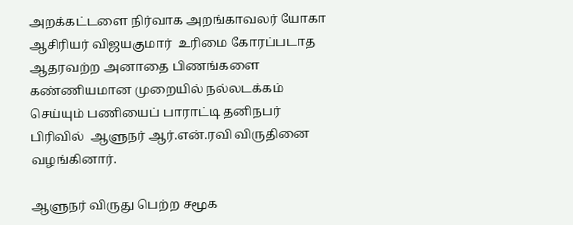அறக்கட்டளை நிர்வாக அறங்காவலர் யோகா ஆசிரியர் விஜயகுமார்  உரிமை கோரப்படாத ஆதரவற்ற அனாதை பிணங்களை கண்ணியமான முறையில் நல்லடக்கம் செய்யும் பணியைப் பாராட்டி தனிநபர் பிரிவில்  ஆளுநர் ஆர்.என்.ரவி விருதினை வழங்கினார்.

ஆளுநர் விருது பெற்ற சமூக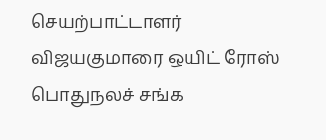செயற்பாட்டாளர் விஜயகுமாரை ஒயிட் ரோஸ் பொதுநலச் சங்க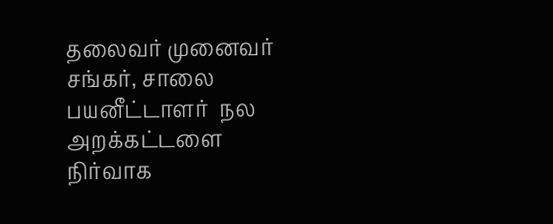தலைவர் முனைவர் சங்கர், சாலை பயனீட்டாளர்  நல அறக்கட்டளை நிர்வாக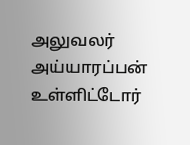அலுவலர் அய்யாரப்பன் உள்ளிட்டோர்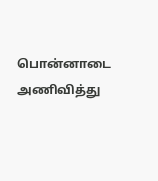பொன்னாடை அணிவித்து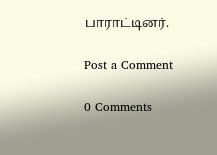பாராட்டினர்.

Post a Comment

0 Comments